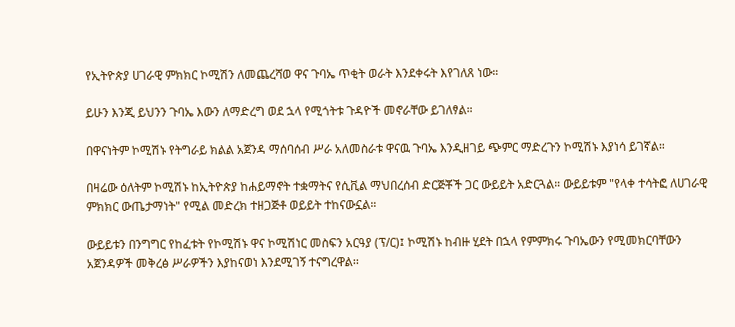የኢትዮጵያ ሀገራዊ ምክክር ኮሚሽን ለመጨረሻወ ዋና ጉባኤ ጥቂት ወራት እንደቀሩት እየገለጸ ነው።

ይሁን እንጂ ይህንን ጉባኤ እውን ለማድረግ ወደ ኋላ የሚጎትቱ ጉዳዮች መኖራቸው ይገለፃል።

በዋናነትም ኮሚሽኑ የትግራይ ክልል አጀንዳ ማሰባሰብ ሥራ አለመስራቱ ዋናዉ ጉባኤ እንዲዘገይ ጭምር ማድረጉን ኮሚሽኑ እያነሳ ይገኛል።

በዛሬው ዕለትም ኮሚሽኑ ከኢትዮጵያ ከሐይማኖት ተቋማትና የሲቪል ማህበረሰብ ድርጅቾች ጋር ውይይት አድርጓል። ውይይቱም "የላቀ ተሳትፎ ለሀገራዊ ምክክር ውጤታማነት" የሚል መድረክ ተዘጋጅቶ ወይይት ተከናውኗል።

ውይይቱን በንግግር የከፈቱት የኮሚሽኑ ዋና ኮሚሽነር መስፍን አርዓያ (ፕ/ር)፤ ኮሚሽኑ ከብዙ ሂደት በኋላ የምምክሩ ጉባኤውን የሚመክርባቸውን አጀንዳዎች መቅረፅ ሥራዎችን እያከናወነ እንደሚገኝ ተናግረዋል፡፡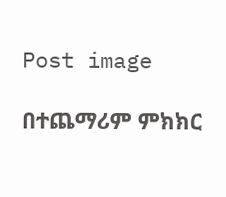Post image

በተጨማሪም ምክክር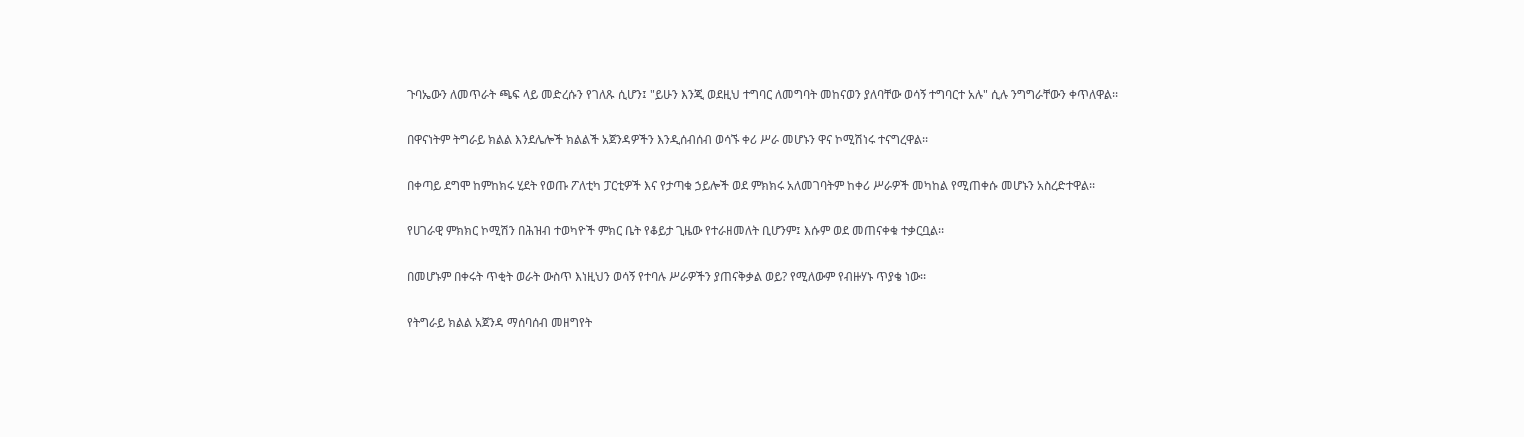ጉባኤውን ለመጥራት ጫፍ ላይ መድረሱን የገለጹ ሲሆን፤ "ይሁን እንጂ ወደዚህ ተግባር ለመግባት መከናወን ያለባቸው ወሳኝ ተግባርተ አሉ" ሲሉ ንግግራቸውን ቀጥለዋል፡፡

በዋናነትም ትግራይ ክልል እንደሌሎች ክልልች አጀንዳዎችን እንዲሰብሰብ ወሳኙ ቀሪ ሥራ መሆኑን ዋና ኮሚሽነሩ ተናግረዋል፡፡

በቀጣይ ደግሞ ከምከክሩ ሂደት የወጡ ፖለቲካ ፓርቲዎች እና የታጣቁ ኃይሎች ወደ ምክክሩ አለመገባትም ከቀሪ ሥራዎች መካከል የሚጠቀሱ መሆኑን አስረድተዋል፡፡

የሀገራዊ ምክክር ኮሚሽን በሕዝብ ተወካዮች ምክር ቤት የቆይታ ጊዜው የተራዘመለት ቢሆንም፤ እሱም ወደ መጠናቀቁ ተቃርቧል፡፡

በመሆኑም በቀሩት ጥቂት ወራት ውስጥ እነዚህን ወሳኝ የተባሉ ሥራዎችን ያጠናቅቃል ወይ? የሚለውም የብዙሃኑ ጥያቄ ነው፡፡

የትግራይ ክልል አጀንዳ ማሰባሰብ መዘግየት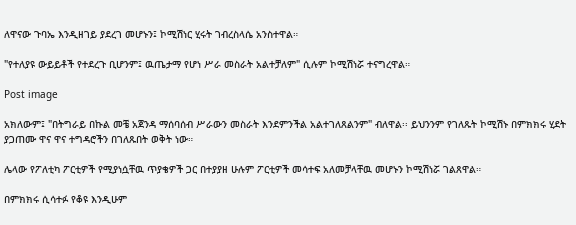ለዋናው ጉባኤ እንዲዘገይ ያደረገ መሆኑን፤ ኮሚሽነር ሂሩት ገብረስላሴ አንስተዋል።

"የተለያዩ ውይይቶች የተደረጉ ቢሆንም፤ ዉጤታማ የሆነ ሥራ መስራት አልተቻለም" ሲሉም ኮሚሽነሯ ተናግረዋል።

Post image

አክለውም፤ "በትግራይ በኩል መቼ አጀንዳ ማሰባሰብ ሥራውን መስራት እንደምንችል አልተገለጸልንም" ብለዋል፡፡ ይህንንም የገለጹት ኮሚሽኑ በምክክሩ ሂደት ያጋጠሙ ዋና ዋና ተግዳሮችን በገለጹበት ወቅት ነው።

ሌላው የፖለቲካ ፖርቲዎች የሚያነሷቸዉ ጥያቄዎች ጋር በተያያዘ ሁሉም ፖርቲዎች መሳተፍ አለመቻላቸዉ መሆኑን ኮሚሽነሯ ገልጸዋል።

በምክክሩ ሲሳተፉ የቆዩ እንዲሁም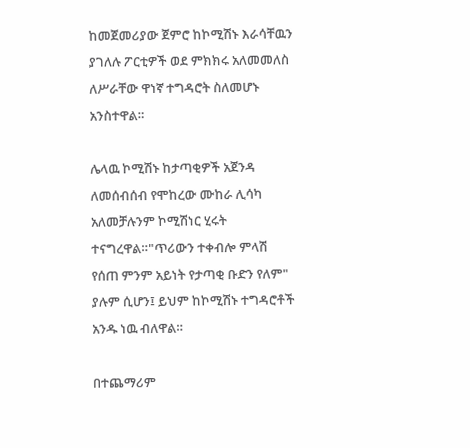ከመጀመሪያው ጀምሮ ከኮሚሽኑ እራሳቸዉን ያገለሉ ፖርቲዎች ወደ ምክክሩ አለመመለስ ለሥራቸው ዋነኛ ተግዳሮት ስለመሆኑ አንስተዋል።

ሌላዉ ኮሚሽኑ ከታጣቂዎች አጀንዳ ለመሰብሰብ የሞከረው ሙከራ ሊሳካ አለመቻሉንም ኮሚሽነር ሂሩት ተናግረዋል።"ጥሪውን ተቀብሎ ምላሽ የሰጠ ምንም አይነት የታጣቂ ቡድን የለም" ያሉም ሲሆን፤ ይህም ከኮሚሽኑ ተግዳሮቶች አንዱ ነዉ ብለዋል።

በተጨማሪም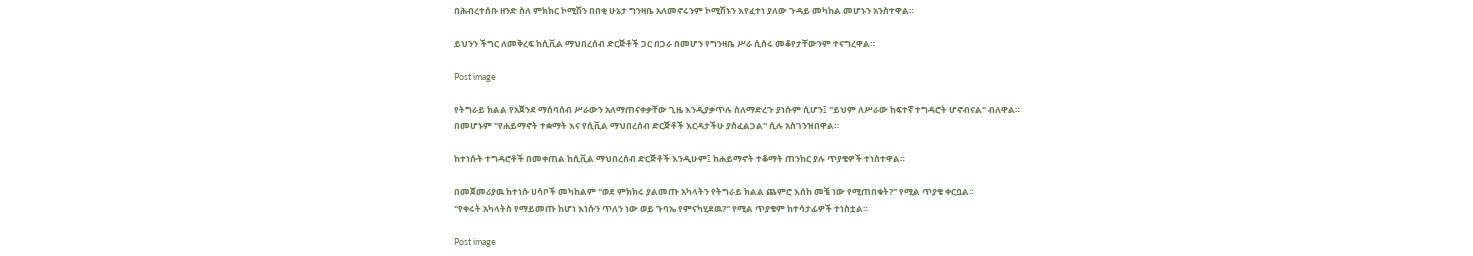በሕብረተሰቡ ዘንድ ስለ ምክክር ኮሚሽን በበቂ ሁኔታ ግንዛቤ አለመኖሩንም ኮሚሽኑን እየፈተነ ያለው ጉዳይ መካከል መሆኑን አንስተዋል።

ይህንን ችግር ለመቅረፍ ከሲቪል ማህበረሰብ ድርጅቶች ጋር በጋራ በመሆን የግንዛቤ ሥራ ሲሰሩ መቆየታቸውንም ተናግረዋል።

Post image

የትግራይ ክልል የአጀንደ ማሰባሰብ ሥራውን አለማጠናቀቃቸው ጊዜ እንዲያቃጥሉ ስለማድረጉ ያነሱም ሲሆን፤ "ይህም ለሥራው ከፍተኛ ተግዳሮት ሆኖብናል" ብለዋል።
በመሆኑም "የሐይማኖት ተቋማት እና የሲቪል ማህበረሰብ ድርጅቶች እርዳታችሁ ያስፈልጋል" ሲሉ አስገንዝበዋል።

ከተነሱት ተግዳሮቶች በመቀጠል ከሲቪል ማህበረሰብ ድርጅቶች እንዲሁም፤ ከሐይማኖት ተቆማት ጠንከር ያሉ ጥያቄዎች ተነስተዋል።

በመጀመሪያዉ ከተነሱ ሀሳቦች መካከልም "ወደ ምክክሩ ያልመጡ አካላትን የትግራይ ክልል ጨምሮ እሰከ መቼ ነው የሚጠበቁት?" የሚል ጥያቄ ቀርቧል።
"የቀሩት አካላትስ የማይመጡ ከሆነ እነሱን ጥለን ነው ወይ ጉባኤ የምናካሂደዉ?" የሚል ጥያቄም ከተሳታፊዎች ተነስቷል።

Post image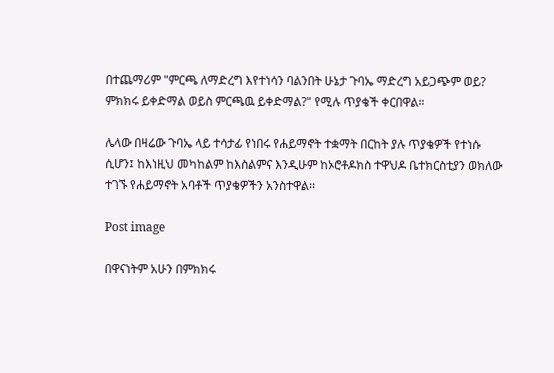በተጨማሪም "ምርጫ ለማድረግ እየተነሳን ባልንበት ሁኔታ ጉባኤ ማድረግ አይጋጭም ወይ? ምክክሩ ይቀድማል ወይስ ምርጫዉ ይቀድማል?" የሚሉ ጥያቄች ቀርበዋል።

ሌላው በዛሬው ጉባኤ ላይ ተሳታፊ የነበሩ የሐይማኖት ተቋማት በርከት ያሉ ጥያቄዎች የተነሱ ሲሆን፤ ከእነዚህ መካከልም ከእስልምና እንዲሁም ከኦሮቶዶክስ ተዋህዶ ቤተክርስቲያን ወክለው ተገኙ የሐይማኖት አባቶች ጥያቄዎችን አንስተዋል፡፡

Post image

በዋናነትም አሁን በምክክሩ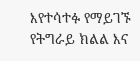እየተሳተፉ የማይገኙ የትግራይ ክልል እና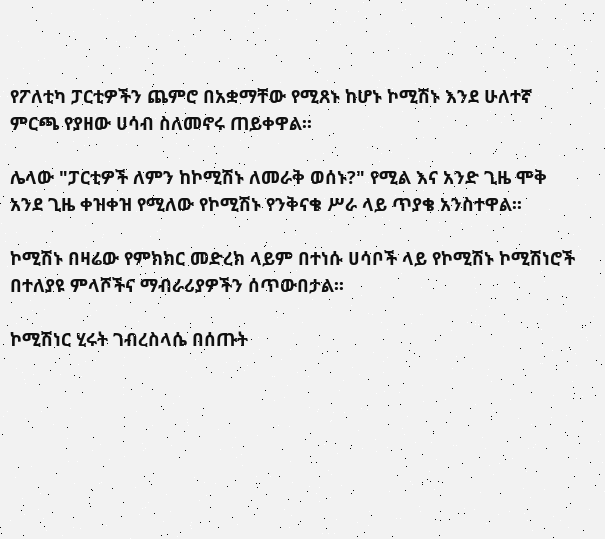የፖለቲካ ፓርቲዎችን ጨምሮ በአቋማቸው የሚጸኑ ከሆኑ ኮሚሽኑ እንደ ሁለተኛ ምርጫ የያዘው ሀሳብ ስለመኖሩ ጠይቀዋል፡፡

ሌላው "ፓርቲዎች ለምን ከኮሚሽኑ ለመራቅ ወሰኑ?" የሚል እና አንድ ጊዜ ሞቅ አንደ ጊዜ ቀዝቀዝ የሚለው የኮሚሽኑ የንቅናቄ ሥራ ላይ ጥያቄ አንስተዋል፡፡

ኮሚሽኑ በዛሬው የምክክር መድረክ ላይም በተነሱ ሀሳቦች ላይ የኮሚሽኑ ኮሚሽነሮች በተለያዩ ምላሾችና ማብራሪያዎችን ሰጥውበታል፡፡

ኮሚሽነር ሂሩት ገብረስላሴ በሰጡት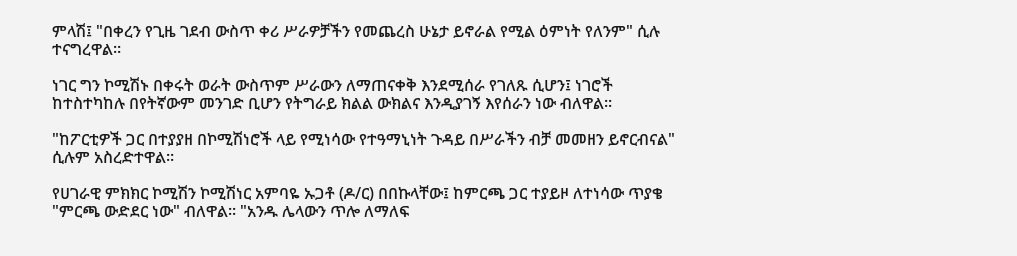ምላሽ፤ "በቀረን የጊዜ ገደብ ውስጥ ቀሪ ሥራዎቻችን የመጨረስ ሁኔታ ይኖራል የሚል ዕምነት የለንም" ሲሉ ተናግረዋል።

ነገር ግን ኮሚሽኑ በቀሩት ወራት ውስጥም ሥራውን ለማጠናቀቅ እንደሚሰራ የገለጹ ሲሆን፤ ነገሮች ከተስተካከሉ በየትኛውም መንገድ ቢሆን የትግራይ ክልል ውክልና እንዲያገኝ እየሰራን ነው ብለዋል፡፡

"ከፖርቲዎች ጋር በተያያዘ በኮሚሽነሮች ላይ የሚነሳው የተዓማኒነት ጉዳይ በሥራችን ብቻ መመዘን ይኖርብናል" ሲሉም አስረድተዋል።

የሀገራዊ ምክክር ኮሚሽን ኮሚሽነር አምባዬ ኡጋቶ (ዶ/ር) በበኩላቸው፤ ከምርጫ ጋር ተያይዞ ለተነሳው ጥያቄ "ምርጫ ውድደር ነው" ብለዋል፡፡ "አንዱ ሌላውን ጥሎ ለማለፍ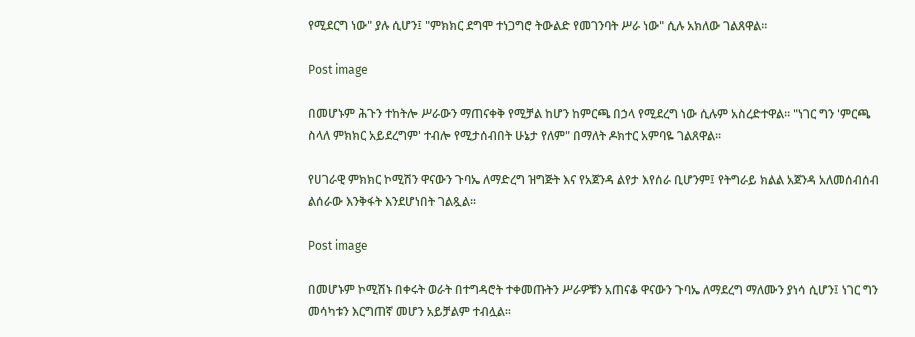የሚደርግ ነው" ያሉ ሲሆን፤ "ምክክር ደግሞ ተነጋግሮ ትውልድ የመገንባት ሥራ ነው" ሲሉ አክለው ገልጸዋል፡፡

Post image

በመሆኑም ሕጉን ተከትሎ ሥራውን ማጠናቀቅ የሚቻል ከሆን ከምርጫ በኃላ የሚደረግ ነው ሲሉም አስረድተዋል፡፡ "ነገር ግን 'ምርጫ ስላለ ምክክር አይደረግም' ተብሎ የሚታሰብበት ሁኔታ የለም" በማለት ዶክተር አምባዬ ገልጸዋል፡፡

የሀገራዊ ምክክር ኮሚሽን ዋናውን ጉባኤ ለማድረግ ዝግጅት እና የአጀንዳ ልየታ እየሰራ ቢሆንም፤ የትግራይ ክልል አጀንዳ አለመሰብሰብ ልሰራው እንቅፋት እንደሆነበት ገልጿል፡፡

Post image

በመሆኑም ኮሚሽኑ በቀሩት ወራት በተግዳሮት ተቀመጡትን ሥራዎቹን አጠናቆ ዋናውን ጉባኤ ለማደረግ ማለሙን ያነሳ ሲሆን፤ ነገር ግን መሳካቱን እርግጠኛ መሆን አይቻልም ተብሏል፡፡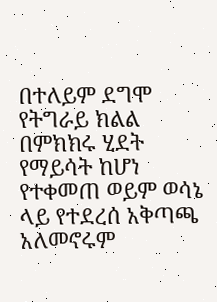በተለይም ደግሞ የትግራይ ክልል በምክክሩ ሂደት የማይሳት ከሆነ የተቀመጠ ወይም ወሳኔ ላይ የተደረሰ አቅጣጫ አለመኖሩም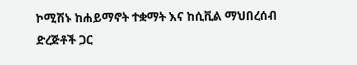ኮሚሽኑ ከሐይማኖት ተቋማት እና ከሲቪል ማህበረሰብ ድረጅቶች ጋር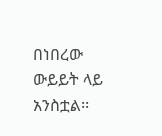በነበረው ውይይት ላይ አንስቷል፡፡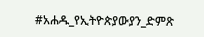#አሐዱ_የኢትዮጵያውያን_ድምጽ